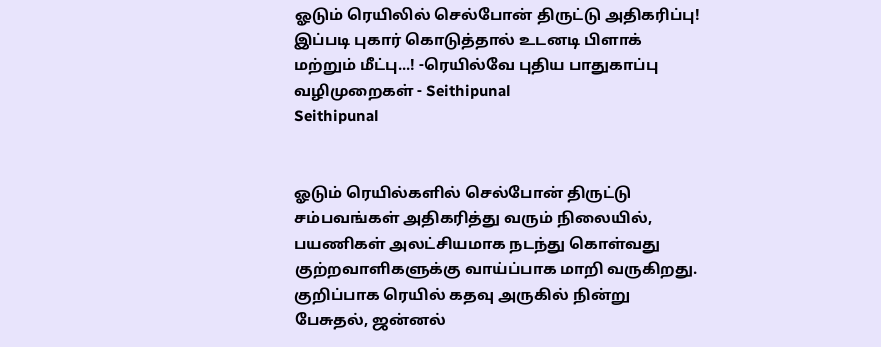ஓடும் ரெயிலில் செல்போன் திருட்டு அதிகரிப்பு! இப்படி புகார் கொடுத்தால் உடனடி பிளாக் மற்றும் மீட்பு...! -ரெயில்வே புதிய பாதுகாப்பு வழிமுறைகள் - Seithipunal
Seithipunal


ஓடும் ரெயில்களில் செல்போன் திருட்டு சம்பவங்கள் அதிகரித்து வரும் நிலையில், பயணிகள் அலட்சியமாக நடந்து கொள்வது குற்றவாளிகளுக்கு வாய்ப்பாக மாறி வருகிறது. குறிப்பாக ரெயில் கதவு அருகில் நின்று பேசுதல், ஜன்னல்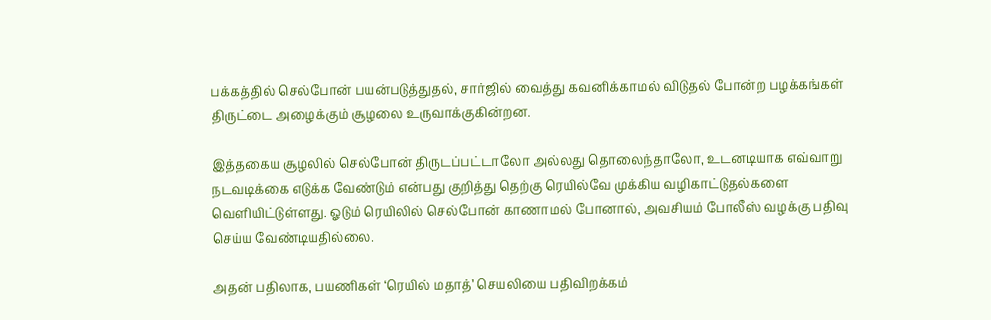பக்கத்தில் செல்போன் பயன்படுத்துதல், சார்ஜில் வைத்து கவனிக்காமல் விடுதல் போன்ற பழக்கங்கள் திருட்டை அழைக்கும் சூழலை உருவாக்குகின்றன.

இத்தகைய சூழலில் செல்போன் திருடப்பட்டாலோ அல்லது தொலைந்தாலோ, உடனடியாக எவ்வாறு நடவடிக்கை எடுக்க வேண்டும் என்பது குறித்து தெற்கு ரெயில்வே முக்கிய வழிகாட்டுதல்களை வெளியிட்டுள்ளது. ஓடும் ரெயிலில் செல்போன் காணாமல் போனால், அவசியம் போலீஸ் வழக்கு பதிவு செய்ய வேண்டியதில்லை.

அதன் பதிலாக, பயணிகள் ‘ரெயில் மதாத்’ செயலியை பதிவிறக்கம்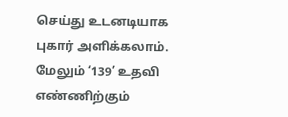செய்து உடனடியாக புகார் அளிக்கலாம். மேலும் ‘139’ உதவி எண்ணிற்கும்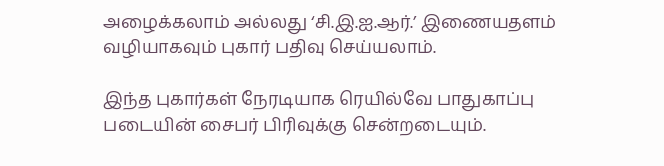அழைக்கலாம் அல்லது ‘சி.இ.ஐ.ஆர்.’ இணையதளம் வழியாகவும் புகார் பதிவு செய்யலாம்.

இந்த புகார்கள் நேரடியாக ரெயில்வே பாதுகாப்பு படையின் சைபர் பிரிவுக்கு சென்றடையும்.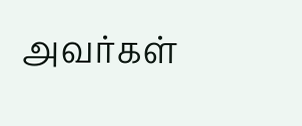அவர்கள்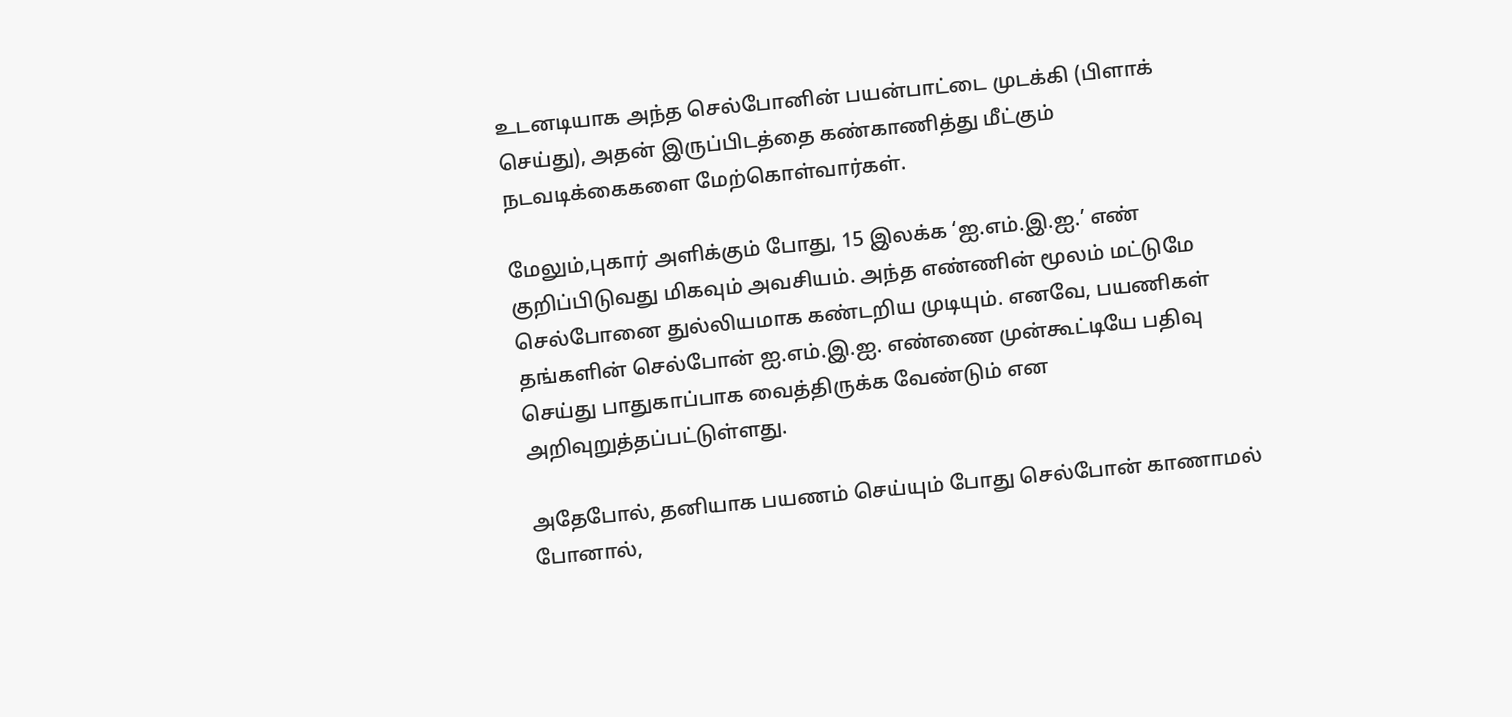உடனடியாக அந்த செல்போனின் பயன்பாட்டை முடக்கி (பிளாக் செய்து), அதன் இருப்பிடத்தை கண்காணித்து மீட்கும் நடவடிக்கைகளை மேற்கொள்வார்கள்.

மேலும்,புகார் அளிக்கும் போது, 15 இலக்க ‘ஐ.எம்.இ.ஐ.’ எண் குறிப்பிடுவது மிகவும் அவசியம். அந்த எண்ணின் மூலம் மட்டுமே செல்போனை துல்லியமாக கண்டறிய முடியும். எனவே, பயணிகள் தங்களின் செல்போன் ஐ.எம்.இ.ஐ. எண்ணை முன்கூட்டியே பதிவு செய்து பாதுகாப்பாக வைத்திருக்க வேண்டும் என அறிவுறுத்தப்பட்டுள்ளது.

அதேபோல், தனியாக பயணம் செய்யும் போது செல்போன் காணாமல் போனால்,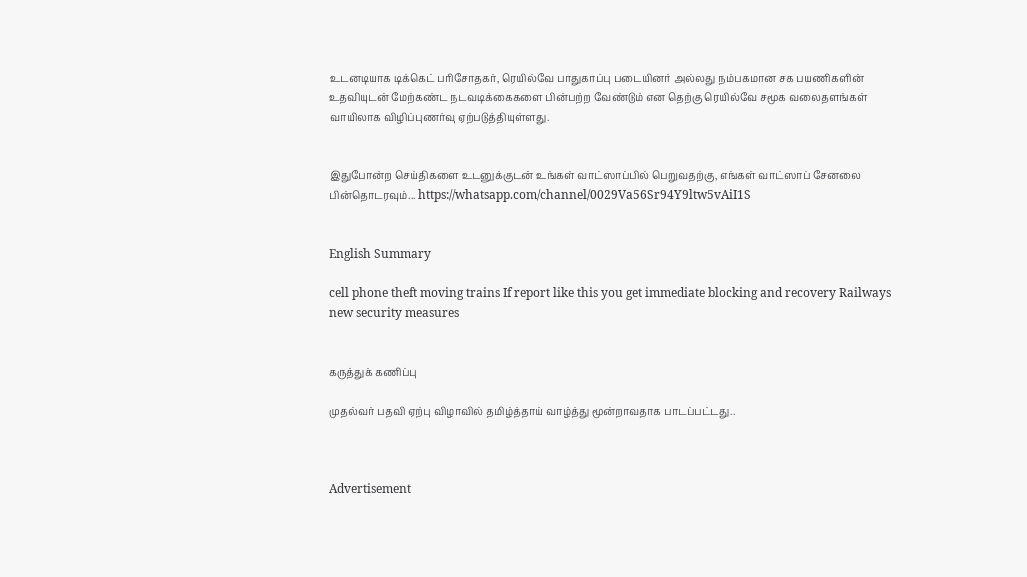உடனடியாக டிக்கெட் பரிசோதகர், ரெயில்வே பாதுகாப்பு படையினர் அல்லது நம்பகமான சக பயணிகளின் உதவியுடன் மேற்கண்ட நடவடிக்கைகளை பின்பற்ற வேண்டும் என தெற்கு ரெயில்வே சமூக வலைதளங்கள் வாயிலாக விழிப்புணர்வு ஏற்படுத்தியுள்ளது.


இதுபோன்ற செய்திகளை உடனுக்குடன் உங்கள் வாட்ஸாப்பில் பெறுவதற்கு, எங்கள் வாட்ஸாப் சேனலை பின்தொடரவும்... https://whatsapp.com/channel/0029Va56Sr94Y9ltw5vAiI1S


English Summary

cell phone theft moving trains If report like this you get immediate blocking and recovery Railways new security measures


கருத்துக் கணிப்பு

முதல்வர் பதவி ஏற்பு விழாவில் தமிழ்த்தாய் வாழ்த்து மூன்றாவதாக பாடப்பட்டது..



Advertisement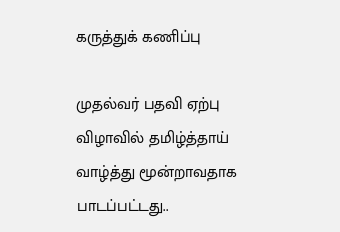கருத்துக் கணிப்பு

முதல்வர் பதவி ஏற்பு விழாவில் தமிழ்த்தாய் வாழ்த்து மூன்றாவதாக பாடப்பட்டது..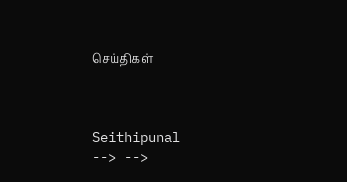செய்திகள்



Seithipunal
--> -->